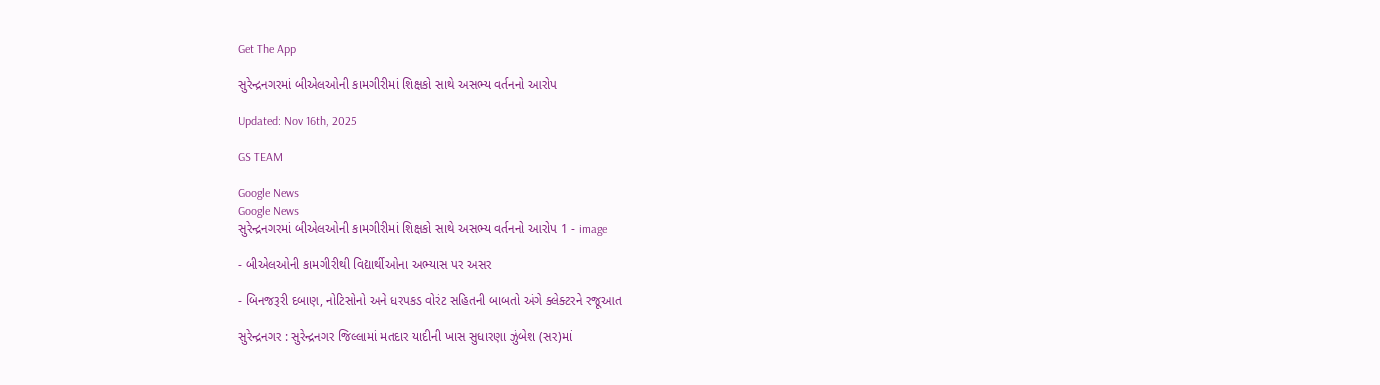Get The App

સુરેન્દ્રનગરમાં બીએલઓની કામગીરીમાં શિક્ષકો સાથે અસભ્ય વર્તનનો આરોપ

Updated: Nov 16th, 2025

GS TEAM

Google News
Google News
સુરેન્દ્રનગરમાં બીએલઓની કામગીરીમાં શિક્ષકો સાથે અસભ્ય વર્તનનો આરોપ 1 - image

- બીએલઓની કામગીરીથી વિદ્યાર્થીઓના અભ્યાસ પર અસર

- બિનજરૂરી દબાણ, નોટિસોનો અને ધરપકડ વોરંટ સહિતની બાબતો અંગે ક્લેક્ટરને રજૂઆત

સુરેન્દ્રનગર : સુરેન્દ્રનગર જિલ્લામાં મતદાર યાદીની ખાસ સુધારણા ઝુંબેશ (સર)માં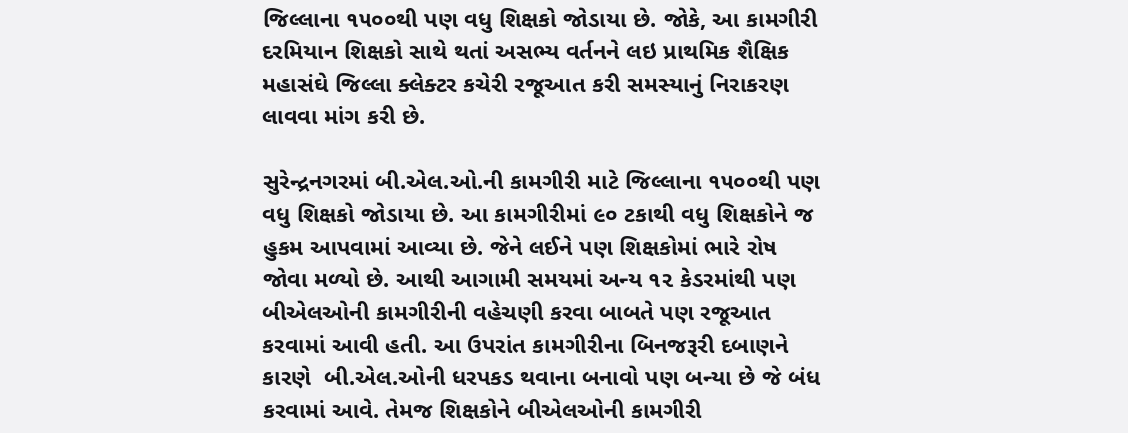જિલ્લાના ૧૫૦૦થી પણ વધુ શિક્ષકો જોડાયા છે. જોકે, આ કામગીરી દરમિયાન શિક્ષકો સાથે થતાં અસભ્ય વર્તનને લઇ પ્રાથમિક શૈક્ષિક મહાસંઘે જિલ્લા ક્લેક્ટર કચેરી રજૂઆત કરી સમસ્યાનું નિરાકરણ લાવવા માંગ કરી છે.

સુરેન્દ્રનગરમાં બી.એલ.ઓ.ની કામગીરી માટે જિલ્લાના ૧૫૦૦થી પણ વધુ શિક્ષકો જોડાયા છે. આ કામગીરીમાં ૯૦ ટકાથી વધુ શિક્ષકોને જ હુકમ આપવામાં આવ્યા છે. જેને લઈને પણ શિક્ષકોમાં ભારે રોષ જોવા મળ્યો છે. આથી આગામી સમયમાં અન્ય ૧૨ કેડરમાંથી પણ બીએલઓની કામગીરીની વહેચણી કરવા બાબતે પણ રજૂઆત કરવામાં આવી હતી. આ ઉપરાંત કામગીરીના બિનજરૂરી દબાણને કારણે  બી.એલ.ઓની ધરપકડ થવાના બનાવો પણ બન્યા છે જે બંધ કરવામાં આવે. તેમજ શિક્ષકોને બીએલઓની કામગીરી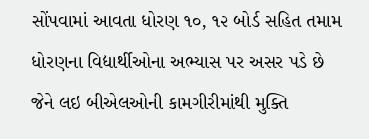સોંપવામાં આવતા ધોરણ ૧૦, ૧૨ બોર્ડ સહિત તમામ ધોરણના વિદ્યાર્થીઓના અભ્યાસ પર અસર પડે છે જેને લઇ બીએલઓની કામગીરીમાંથી મુક્તિ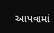આપવામાં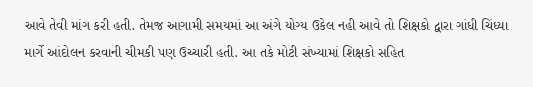આવે તેવી માંગ કરી હતી. તેમજ આગામી સમયમાં આ અંગે યોગ્ય ઉકેલ નહી આવે તો શિક્ષકો દ્વારા ગાંધી ચિંધ્યા માર્ગે આંદોલન કરવાની ચીમકી પણ ઉચ્ચારી હતી. આ તકે મોટી સંખ્યામાં શિક્ષકો સહિત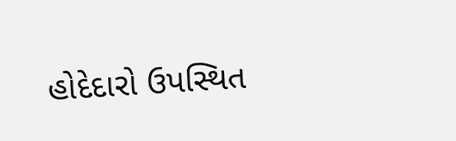હોદેદારો ઉપસ્થિત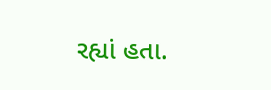રહ્યાં હતા.